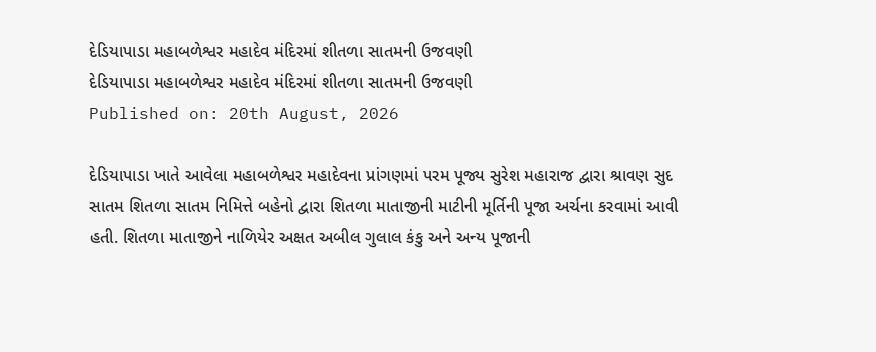દેડિયાપાડા મહાબળેશ્વર મહાદેવ મંદિરમાં શીતળા સાતમની ઉજવણી
દેડિયાપાડા મહાબળેશ્વર મહાદેવ મંદિરમાં શીતળા સાતમની ઉજવણી
Published on: 20th August, 2026

દેડિયાપાડા ખાતે આવેલા મહાબળેશ્વર મહાદેવના પ્રાંગણમાં પરમ પૂજ્ય સુરેશ મહારાજ દ્વારા શ્રાવણ સુદ સાતમ શિતળા સાતમ નિમિત્તે બહેનો દ્વારા શિતળા માતાજીની માટીની મૂર્તિની પૂજા અર્ચના કરવામાં આવી હતી. શિતળા માતાજીને નાળિયેર અક્ષત અબીલ ગુલાલ કંકુ અને અન્ય પૂજાની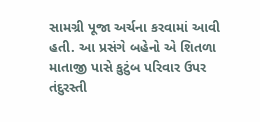સામગ્રી પૂજા અર્ચના કરવામાં આવી હતી. આ પ્રસંગે બહેનો એ શિતળા માતાજી પાસે કુટુંબ પરિવાર ઉપર તંદુરસ્તી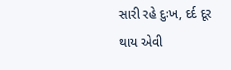સારી રહે દુઃખ, દર્દ દૂર થાય એવી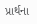પ્રાર્થના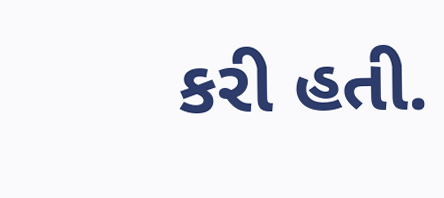કરી હતી.